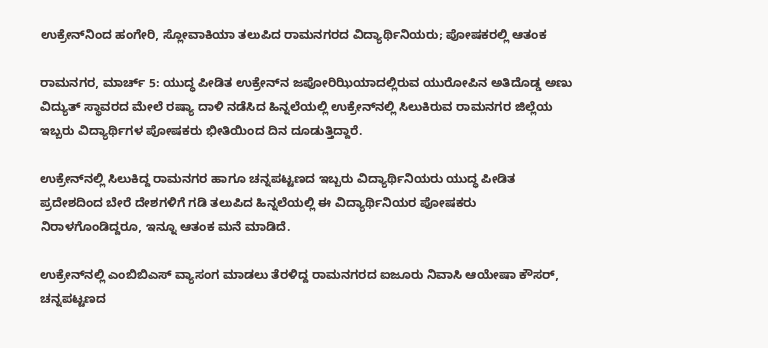ಉಕ್ರೇನ್‌ನಿಂದ ಹಂಗೇರಿ, ಸ್ಲೋವಾಕಿಯಾ ತಲುಪಿದ ರಾಮನಗರದ ವಿದ್ಯಾರ್ಥಿನಿಯರು; ಪೋಷಕರಲ್ಲಿ ಆತಂಕ

ರಾಮನಗರ, ಮಾರ್ಚ್ 5: ಯುದ್ಧ ಪೀಡಿತ ಉಕ್ರೇನ್‌ನ ಜಪೋರಿಝಿಯಾದಲ್ಲಿರುವ ಯುರೋಪಿನ ಅತಿದೊಡ್ಡ ಅಣು ವಿದ್ಯುತ್ ಸ್ಥಾವರದ ಮೇಲೆ ರಷ್ಯಾ ದಾಳಿ ನಡೆಸಿದ ಹಿನ್ನಲೆಯಲ್ಲಿ ಉಕ್ರೇನ್‌ನಲ್ಲಿ ಸಿಲುಕಿರುವ ರಾಮನಗರ ಜಿಲ್ಲೆಯ ಇಬ್ಬರು ವಿದ್ಯಾರ್ಥಿಗಳ ಪೋಷಕರು ಭೀತಿಯಿಂದ ದಿನ ದೂಡುತ್ತಿದ್ದಾರೆ.

ಉಕ್ರೇನ್‌ನಲ್ಲಿ ಸಿಲುಕಿದ್ದ ರಾಮನಗರ ಹಾಗೂ ಚನ್ನಪಟ್ಟಣದ ಇಬ್ಬರು ವಿದ್ಯಾರ್ಥಿನಿಯರು ಯುದ್ಧ ಪೀಡಿತ ಪ್ರದೇಶದಿಂದ ಬೇರೆ ದೇಶಗಳಿಗೆ ಗಡಿ ತಲುಪಿದ ಹಿನ್ನಲೆಯಲ್ಲಿ ಈ ವಿದ್ಯಾರ್ಥಿನಿಯರ ಪೋಷಕರು ನಿರಾಳಗೊಂಡಿದ್ದರೂ, ಇನ್ನೂ ಆತಂಕ ಮನೆ ಮಾಡಿದೆ.

ಉಕ್ರೇನ್‌ನಲ್ಲಿ ಎಂಬಿಬಿಎಸ್ ವ್ಯಾಸಂಗ ಮಾಡಲು ತೆರಳಿದ್ದ ರಾಮನಗರದ ಐಜೂರು ನಿವಾಸಿ ಆಯೇಷಾ ಕೌಸರ್, ಚನ್ನಪಟ್ಟಣದ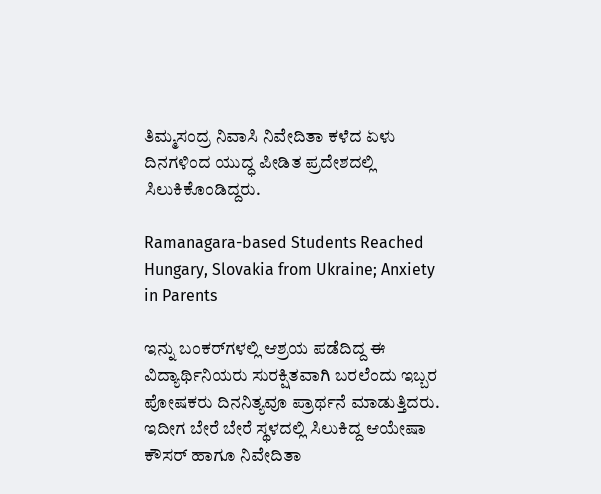ತಿಮ್ಮಸಂದ್ರ ನಿವಾಸಿ ನಿವೇದಿತಾ ಕಳೆದ ಏಳು ದಿನಗಳಿಂದ ಯುದ್ಧ ಪೀಡಿತ ಪ್ರದೇಶದಲ್ಲಿ ಸಿಲುಕಿಕೊಂಡಿದ್ದರು.

Ramanagara-based Students Reached Hungary, Slovakia from Ukraine; Anxiety in Parents

ಇನ್ನು ಬಂಕರ್‌ಗಳಲ್ಲಿ ಆಶ್ರಯ ಪಡೆದಿದ್ದ ಈ ವಿದ್ಯಾರ್ಥಿನಿಯರು ಸುರಕ್ಷಿತವಾಗಿ ಬರಲೆಂದು ಇಬ್ಬರ ಪೋಷಕರು ದಿನನಿತ್ಯವೂ ಪ್ರಾರ್ಥನೆ ಮಾಡುತ್ತಿದರು. ಇದೀಗ ಬೇರೆ ಬೇರೆ ಸ್ಥಳದಲ್ಲಿ ಸಿಲುಕಿದ್ದ ಆಯೇಷಾ ಕೌಸರ್ ಹಾಗೂ ನಿವೇದಿತಾ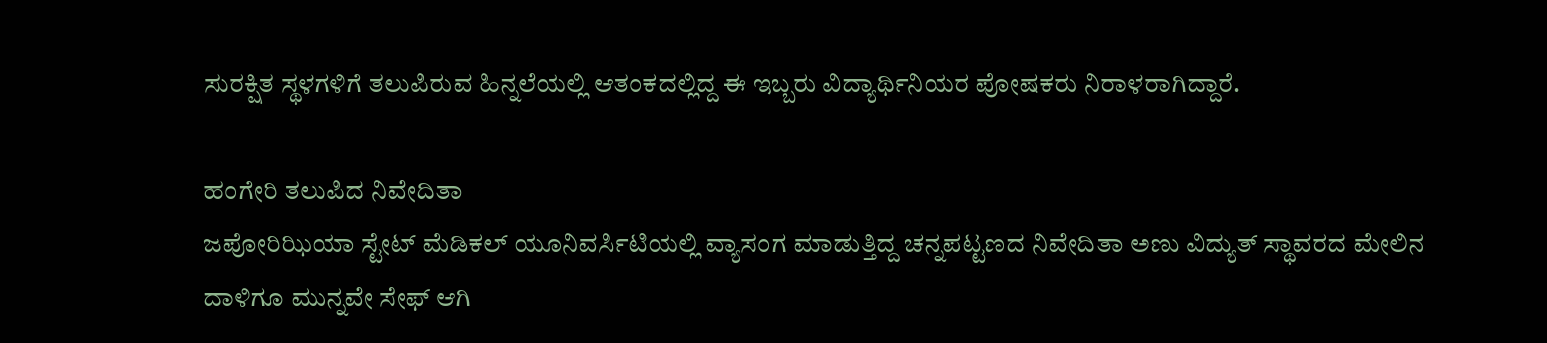ಸುರಕ್ಷಿತ ಸ್ಥಳಗಳಿಗೆ ತಲುಪಿರುವ ಹಿನ್ನಲೆಯಲ್ಲಿ ಆತಂಕದಲ್ಲಿದ್ದ ಈ ಇಬ್ಬರು ವಿದ್ಯಾರ್ಥಿನಿಯರ ಪೋಷಕರು ನಿರಾಳರಾಗಿದ್ದಾರೆ.

ಹಂಗೇರಿ ತಲುಪಿದ ನಿವೇದಿತಾ
ಜಪೋರಿಝಿಯಾ ಸ್ಟೇಟ್ ಮೆಡಿಕಲ್ ಯೂನಿವರ್ಸಿಟಿಯಲ್ಲಿ ವ್ಯಾಸಂಗ ಮಾಡುತ್ತಿದ್ದ ಚನ್ನಪಟ್ಟಣದ ನಿವೇದಿತಾ ಅಣು ವಿದ್ಯುತ್ ಸ್ಥಾವರದ ಮೇಲಿನ ದಾಳಿಗೂ ಮುನ್ನವೇ ಸೇಫ್ ಆಗಿ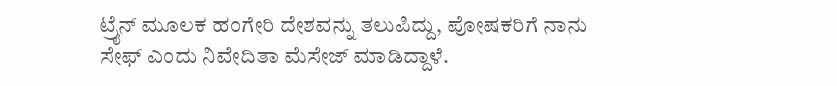ಟ್ರೈನ್ ಮೂಲಕ ಹಂಗೇರಿ ದೇಶವನ್ನು ತಲುಪಿದ್ದು, ಪೋಷಕರಿಗೆ ನಾನು ಸೇಫ್ ಎಂದು ನಿವೇದಿತಾ ಮೆಸೇಜ್ ಮಾಡಿದ್ದಾಳೆ.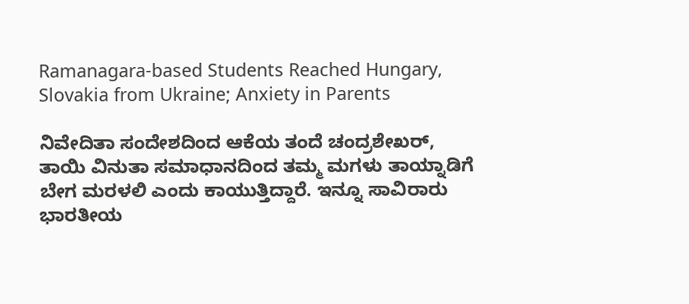Ramanagara-based Students Reached Hungary, Slovakia from Ukraine; Anxiety in Parents

ನಿವೇದಿತಾ ಸಂದೇಶದಿಂದ ಆಕೆಯ ತಂದೆ ಚಂದ್ರಶೇಖರ್, ತಾಯಿ ವಿನುತಾ ಸಮಾಧಾನದಿಂದ ತಮ್ಮ ಮಗಳು ತಾಯ್ನಾಡಿಗೆ ಬೇಗ ಮರಳಲಿ ಎಂದು ಕಾಯುತ್ತಿದ್ದಾರೆ. ಇನ್ನೂ ಸಾವಿರಾರು ಭಾರತೀಯ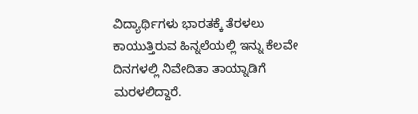ವಿದ್ಯಾರ್ಥಿಗಳು ಭಾರತಕ್ಕೆ ತೆರಳಲು ಕಾಯುತ್ತಿರುವ ಹಿನ್ನಲೆಯಲ್ಲಿ ಇನ್ನು ಕೆಲವೇ ದಿನಗಳಲ್ಲಿ ನಿವೇದಿತಾ ತಾಯ್ನಾಡಿಗೆ ಮರಳಲಿದ್ದಾರೆ.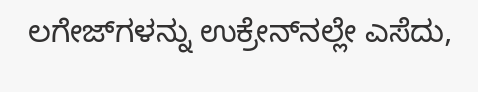ಲಗೇಜ್‌ಗಳನ್ನು ಉಕ್ರೇನ್‌ನಲ್ಲೇ ಎಸೆದು,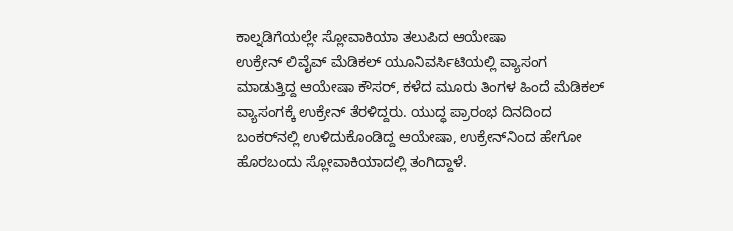ಕಾಲ್ನಡಿಗೆಯಲ್ಲೇ ಸ್ಲೋವಾಕಿಯಾ ತಲುಪಿದ ಆಯೇಷಾ
ಉಕ್ರೇನ್ ಲಿವೈವ್ ಮೆಡಿಕಲ್ ಯೂನಿವರ್ಸಿಟಿಯಲ್ಲಿ ವ್ಯಾಸಂಗ ಮಾಡುತ್ತಿದ್ದ ಆಯೇಷಾ ಕೌಸರ್, ಕಳೆದ ಮೂರು ತಿಂಗಳ ಹಿಂದೆ ಮೆಡಿಕಲ್ ವ್ಯಾಸಂಗಕ್ಕೆ ಉಕ್ರೇನ್ ತೆರಳಿದ್ದರು. ಯುದ್ಧ ಪ್ರಾರಂಭ ದಿನದಿಂದ ಬಂಕರ್‌ನಲ್ಲಿ ಉಳಿದುಕೊಂಡಿದ್ದ ಆಯೇಷಾ, ಉಕ್ರೇನ್‌ನಿಂದ ಹೇಗೋ ಹೊರಬಂದು ಸ್ಲೋವಾಕಿಯಾದಲ್ಲಿ ತಂಗಿದ್ದಾಳೆ.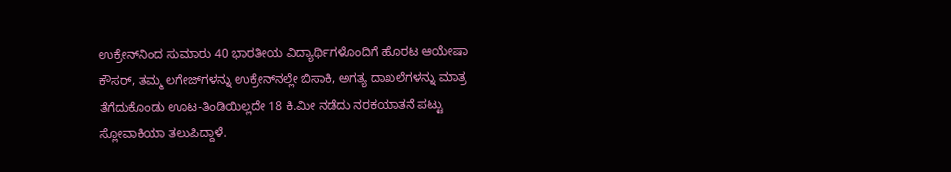ಉಕ್ರೇನ್‌ನಿಂದ ಸುಮಾರು 40 ಭಾರತೀಯ ವಿದ್ಯಾರ್ಥಿಗಳೊಂದಿಗೆ ಹೊರಟ ಆಯೇಷಾ ಕೌಸರ್, ತಮ್ಮ ಲಗೇಜ್‌ಗಳನ್ನು ಉಕ್ರೇನ್‌ನಲ್ಲೇ ಬಿಸಾಕಿ, ಅಗತ್ಯ ದಾಖಲೆಗಳನ್ನು ಮಾತ್ರ ತೆಗೆದುಕೊಂಡು ಊಟ-ತಿಂಡಿಯಿಲ್ಲದೇ 18 ಕಿ.ಮೀ ನಡೆದು ನರಕಯಾತನೆ ಪಟ್ಟು ಸ್ಲೋವಾಕಿಯಾ ತಲುಪಿದ್ದಾಳೆ.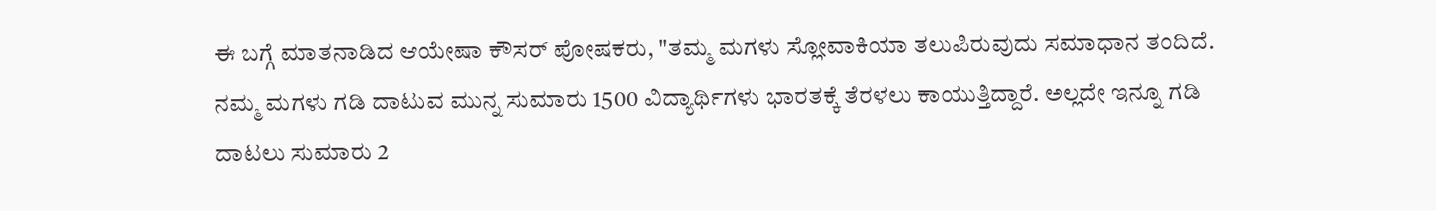ಈ ಬಗ್ಗೆ ಮಾತನಾಡಿದ ಆಯೇಷಾ ಕೌಸರ್ ಪೋಷಕರು, "ತಮ್ಮ ಮಗಳು ಸ್ಲೋವಾಕಿಯಾ ತಲುಪಿರುವುದು ಸಮಾಧಾನ ತಂದಿದೆ. ನಮ್ಮ ಮಗಳು ಗಡಿ ದಾಟುವ ಮುನ್ನ ಸುಮಾರು 1500 ವಿದ್ಯಾರ್ಥಿಗಳು ಭಾರತಕ್ಕೆ ತೆರಳಲು ಕಾಯುತ್ತಿದ್ದಾರೆ. ಅಲ್ಲದೇ ಇನ್ನೂ ಗಡಿ ದಾಟಲು ಸುಮಾರು 2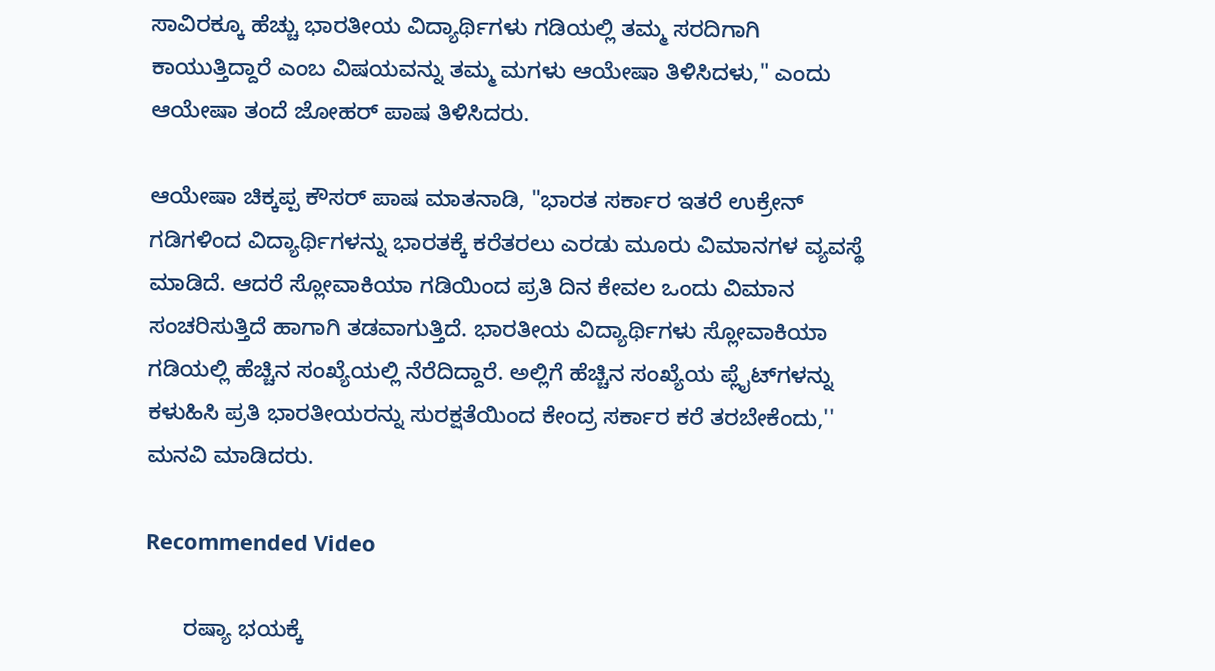ಸಾವಿರಕ್ಕೂ ಹೆಚ್ಚು ಭಾರತೀಯ ವಿದ್ಯಾರ್ಥಿಗಳು ಗಡಿಯಲ್ಲಿ ತಮ್ಮ ಸರದಿಗಾಗಿ ಕಾಯುತ್ತಿದ್ದಾರೆ ಎಂಬ ವಿಷಯವನ್ನು ತಮ್ಮ ಮಗಳು ಆಯೇಷಾ ತಿಳಿಸಿದಳು," ಎಂದು ಆಯೇಷಾ ತಂದೆ ಜೋಹರ್ ಪಾಷ ತಿಳಿಸಿದರು.

ಆಯೇಷಾ ಚಿಕ್ಕಪ್ಪ ಕೌಸರ್ ಪಾಷ ಮಾತನಾಡಿ, "ಭಾರತ ಸರ್ಕಾರ ಇತರೆ ಉಕ್ರೇನ್ ಗಡಿಗಳಿಂದ ವಿದ್ಯಾರ್ಥಿಗಳನ್ನು ಭಾರತಕ್ಕೆ ಕರೆತರಲು ಎರಡು ಮೂರು ವಿಮಾನಗಳ ವ್ಯವಸ್ಥೆ ಮಾಡಿದೆ. ಆದರೆ ಸ್ಲೋವಾಕಿಯಾ ಗಡಿಯಿಂದ ಪ್ರತಿ ದಿನ ಕೇವಲ ಒಂದು ವಿಮಾನ ಸಂಚರಿಸುತ್ತಿದೆ ಹಾಗಾಗಿ ತಡವಾಗುತ್ತಿದೆ. ಭಾರತೀಯ ವಿದ್ಯಾರ್ಥಿಗಳು ಸ್ಲೋವಾಕಿಯಾ ಗಡಿಯಲ್ಲಿ ಹೆಚ್ಚಿನ ಸಂಖ್ಯೆಯಲ್ಲಿ ನೆರೆದಿದ್ದಾರೆ. ಅಲ್ಲಿಗೆ ಹೆಚ್ಚಿನ ಸಂಖ್ಯೆಯ ಪ್ಲೈಟ್‌ಗಳನ್ನು ಕಳುಹಿಸಿ ಪ್ರತಿ ಭಾರತೀಯರನ್ನು ಸುರಕ್ಷತೆಯಿಂದ ಕೇಂದ್ರ ಸರ್ಕಾರ ಕರೆ ತರಬೇಕೆಂದು,'' ಮನವಿ ಮಾಡಿದರು.

Recommended Video

      ರಷ್ಯಾ ಭಯಕ್ಕೆ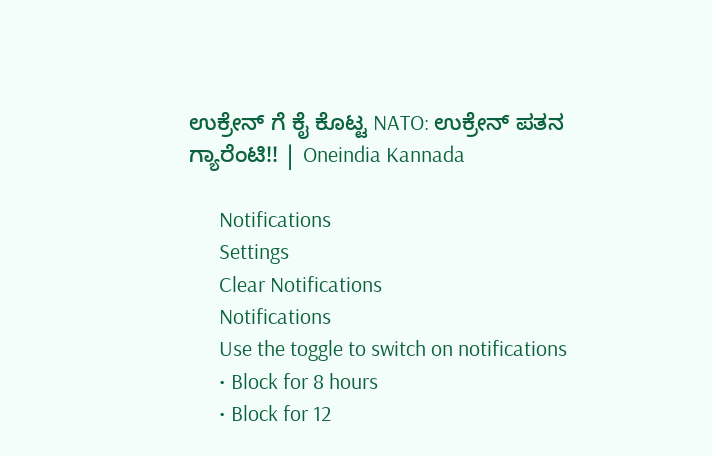ಉಕ್ರೇನ್ ಗೆ ಕೈ ಕೊಟ್ಟ NATO: ಉಕ್ರೇನ್ ಪತನ ಗ್ಯಾರೆಂಟಿ!! | Oneindia Kannada

      Notifications
      Settings
      Clear Notifications
      Notifications
      Use the toggle to switch on notifications
      • Block for 8 hours
      • Block for 12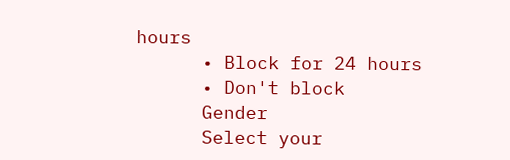hours
      • Block for 24 hours
      • Don't block
      Gender
      Select your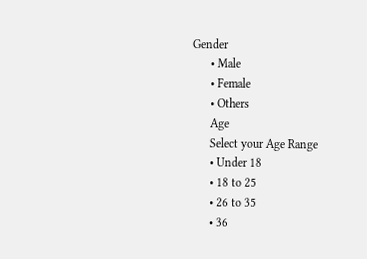Gender
      • Male
      • Female
      • Others
      Age
      Select your Age Range
      • Under 18
      • 18 to 25
      • 26 to 35
      • 36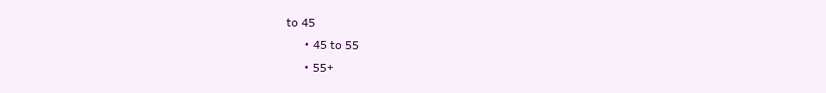to 45
      • 45 to 55
      • 55+